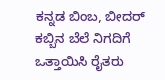ಕನ್ನಡ ಬಿಂಬ, ಬೀದರ್
ಕಬ್ಬಿನ ಬೆಲೆ ನಿಗದಿಗೆ ಒತ್ತಾಯಿಸಿ ರೈತರು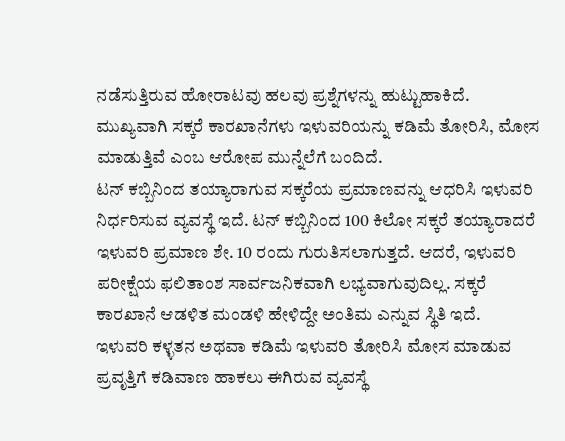ನಡೆಸುತ್ತಿರುವ ಹೋರಾಟವು ಹಲವು ಪ್ರಶ್ನೆಗಳನ್ನು ಹುಟ್ಟುಹಾಕಿದೆ. ಮುಖ್ಯವಾಗಿ ಸಕ್ಕರೆ ಕಾರಖಾನೆಗಳು ಇಳುವರಿಯನ್ನು ಕಡಿಮೆ ತೋರಿಸಿ, ಮೋಸ ಮಾಡುತ್ತಿವೆ ಎಂಬ ಆರೋಪ ಮುನ್ನೆಲೆಗೆ ಬಂದಿದೆ.
ಟನ್ ಕಬ್ಬಿನಿಂದ ತಯ್ಯಾರಾಗುವ ಸಕ್ಕರೆಯ ಪ್ರಮಾಣವನ್ನು ಆಧರಿಸಿ ಇಳುವರಿ ನಿರ್ಧರಿಸುವ ವ್ಯವಸ್ಥೆ ಇದೆ. ಟನ್ ಕಬ್ಬಿನಿಂದ 100 ಕಿಲೋ ಸಕ್ಕರೆ ತಯ್ಯಾರಾದರೆ ಇಳುವರಿ ಪ್ರಮಾಣ ಶೇ. 10 ರಂದು ಗುರುತಿಸಲಾಗುತ್ತದೆ. ಆದರೆ, ಇಳುವರಿ ಪರೀಕ್ಷೆಯ ಫಲಿತಾಂಶ ಸಾರ್ವಜನಿಕವಾಗಿ ಲಭ್ಯವಾಗುವುದಿಲ್ಲ. ಸಕ್ಕರೆ ಕಾರಖಾನೆ ಆಡಳಿತ ಮಂಡಳಿ ಹೇಳಿದ್ದೇ ಅಂತಿಮ ಎನ್ನುವ ಸ್ಥಿತಿ ಇದೆ.
ಇಳುವರಿ ಕಳ್ಳತನ ಅಥವಾ ಕಡಿಮೆ ಇಳುವರಿ ತೋರಿಸಿ ಮೋಸ ಮಾಡುವ ಪ್ರವೃತ್ತಿಗೆ ಕಡಿವಾಣ ಹಾಕಲು ಈಗಿರುವ ವ್ಯವಸ್ಥೆ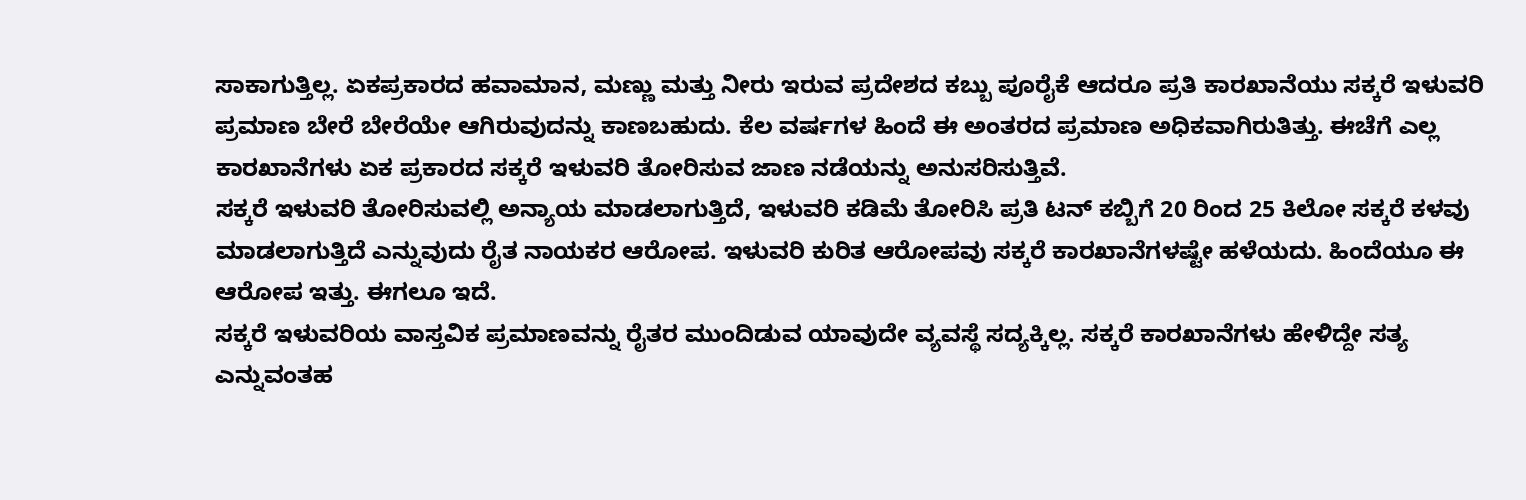ಸಾಕಾಗುತ್ತಿಲ್ಲ. ಏಕಪ್ರಕಾರದ ಹವಾಮಾನ, ಮಣ್ಣು ಮತ್ತು ನೀರು ಇರುವ ಪ್ರದೇಶದ ಕಬ್ಬು ಪೂರೈಕೆ ಆದರೂ ಪ್ರತಿ ಕಾರಖಾನೆಯು ಸಕ್ಕರೆ ಇಳುವರಿ ಪ್ರಮಾಣ ಬೇರೆ ಬೇರೆಯೇ ಆಗಿರುವುದನ್ನು ಕಾಣಬಹುದು. ಕೆಲ ವರ್ಷಗಳ ಹಿಂದೆ ಈ ಅಂತರದ ಪ್ರಮಾಣ ಅಧಿಕವಾಗಿರುತಿತ್ತು. ಈಚೆಗೆ ಎಲ್ಲ ಕಾರಖಾನೆಗಳು ಏಕ ಪ್ರಕಾರದ ಸಕ್ಕರೆ ಇಳುವರಿ ತೋರಿಸುವ ಜಾಣ ನಡೆಯನ್ನು ಅನುಸರಿಸುತ್ತಿವೆ.
ಸಕ್ಕರೆ ಇಳುವರಿ ತೋರಿಸುವಲ್ಲಿ ಅನ್ಯಾಯ ಮಾಡಲಾಗುತ್ತಿದೆ, ಇಳುವರಿ ಕಡಿಮೆ ತೋರಿಸಿ ಪ್ರತಿ ಟನ್ ಕಬ್ಬಿಗೆ 20 ರಿಂದ 25 ಕಿಲೋ ಸಕ್ಕರೆ ಕಳವು ಮಾಡಲಾಗುತ್ತಿದೆ ಎನ್ನುವುದು ರೈತ ನಾಯಕರ ಆರೋಪ. ಇಳುವರಿ ಕುರಿತ ಆರೋಪವು ಸಕ್ಕರೆ ಕಾರಖಾನೆಗಳಷ್ಟೇ ಹಳೆಯದು. ಹಿಂದೆಯೂ ಈ ಆರೋಪ ಇತ್ತು. ಈಗಲೂ ಇದೆ.
ಸಕ್ಕರೆ ಇಳುವರಿಯ ವಾಸ್ತವಿಕ ಪ್ರಮಾಣವನ್ನು ರೈತರ ಮುಂದಿಡುವ ಯಾವುದೇ ವ್ಯವಸ್ಥೆ ಸದ್ಯಕ್ಕಿಲ್ಲ. ಸಕ್ಕರೆ ಕಾರಖಾನೆಗಳು ಹೇಳಿದ್ದೇ ಸತ್ಯ ಎನ್ನುವಂತಹ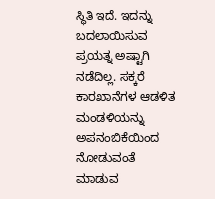ಸ್ಥಿತಿ ಇದೆ. ಇದನ್ನು ಬದಲಾಯಿಸುವ ಪ್ರಯತ್ನ ಅಷ್ಟಾಗಿ ನಡೆದಿಲ್ಲ. ಸಕ್ಕರೆ ಕಾರಖಾನೆಗಳ ಆಡಳಿತ ಮಂಡಳಿಯನ್ನು ಅಪನಂಬಿಕೆಯಿಂದ ನೋಡುವಂತೆ ಮಾಡುವ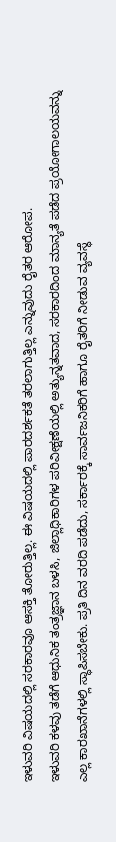ಇಳುವರಿ ವಿಷಯದಲ್ಲಿ ಸರಕಾರವೂ ಆಸಕ್ತಿ ತೋರುತ್ತಿಲ್ಲ. ಈ ವಿಷಯದಲ್ಲಿ ಪಾರದರ್ಶಕತೆ ತರಲಾಗುತ್ತಿಲ್ಲ ಎನ್ನುವುದು ರೈತರ ಆರೋಪ.
ಇಳುವರಿ ಕಳವು ತಡೆಗೆ ಆಧುನಿಕ ತಂತ್ರಜ್ಞಾನ ಬಳಸಿ, ಜಿಲ್ಲಾಧಿಕಾರಿಗಳ ಪರಿವೀಕ್ಷಣೆಯಲ್ಲಿ ಅತ್ಯುನ್ನತವಾದ, ಸರಕಾರದಿಂದ ಮಾನ್ಯತೆ ಪಡೆದ ಪ್ರಯೋಗಾಲಯವನ್ನು ಎಲ್ಲ ಕಾರಖಾನೆಗಳಲ್ಲಿ ಸ್ಥಾಪಿಸಬೇಕು. ಪ್ರತಿ ದಿನ ವರದಿ ಪಡೆದು, ಸರ್ಕಾರಕ್ಕೆ ಸಾರ್ವಜನಿಕರಿಗೆ ಹಾಗೂ ರೈತರಿಗೆ ನೀಡುವ ವ್ಯವಸ್ಥೆ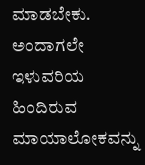ಮಾಡಬೇಕು. ಅಂದಾಗಲೇ ಇಳುವರಿಯ ಹಿಂದಿರುವ ಮಾಯಾಲೋಕವನ್ನು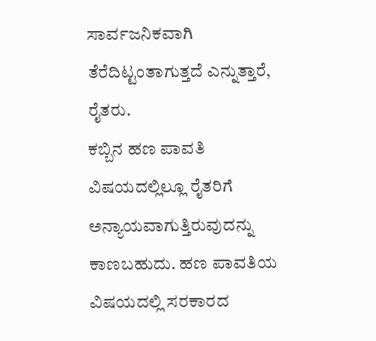ಸಾರ್ವಜನಿಕವಾಗಿ ತೆರೆದಿಟ್ಟಂತಾಗುತ್ತದೆ ಎನ್ನುತ್ತಾರೆ, ರೈತರು.
ಕಬ್ಬಿನ ಹಣ ಪಾವತಿ ವಿಷಯದಲ್ಲಿಲ್ಲೂ ರೈತರಿಗೆ ಅನ್ಯಾಯವಾಗುತ್ತಿರುವುದನ್ನು ಕಾಣಬಹುದು. ಹಣ ಪಾವತಿಯ ವಿಷಯದಲ್ಲಿ ಸರಕಾರದ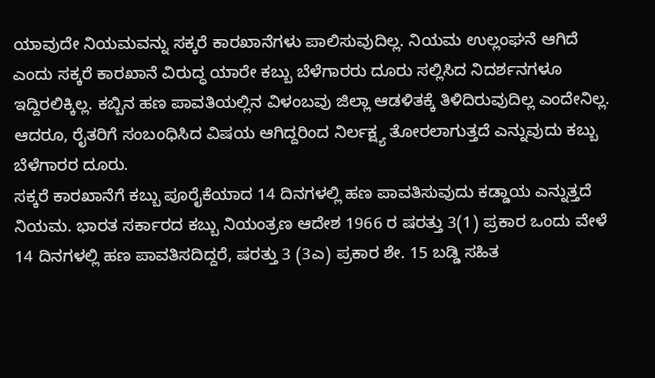ಯಾವುದೇ ನಿಯಮವನ್ನು ಸಕ್ಕರೆ ಕಾರಖಾನೆಗಳು ಪಾಲಿಸುವುದಿಲ್ಲ. ನಿಯಮ ಉಲ್ಲಂಘನೆ ಆಗಿದೆ ಎಂದು ಸಕ್ಕರೆ ಕಾರಖಾನೆ ವಿರುದ್ಧ ಯಾರೇ ಕಬ್ಬು ಬೆಳೆಗಾರರು ದೂರು ಸಲ್ಲಿಸಿದ ನಿದರ್ಶನಗಳೂ ಇದ್ದಿರಲಿಕ್ಕಿಲ್ಲ. ಕಬ್ಬಿನ ಹಣ ಪಾವತಿಯಲ್ಲಿನ ವಿಳಂಬವು ಜಿಲ್ಲಾ ಆಡಳಿತಕ್ಕೆ ತಿಳಿದಿರುವುದಿಲ್ಲ ಎಂದೇನಿಲ್ಲ. ಆದರೂ, ರೈತರಿಗೆ ಸಂಬಂಧಿಸಿದ ವಿಷಯ ಆಗಿದ್ದರಿಂದ ನಿರ್ಲಕ್ಷ್ಯ ತೋರಲಾಗುತ್ತದೆ ಎನ್ನುವುದು ಕಬ್ಬು ಬೆಳೆಗಾರರ ದೂರು.
ಸಕ್ಕರೆ ಕಾರಖಾನೆಗೆ ಕಬ್ಬು ಪೂರೈಕೆಯಾದ 14 ದಿನಗಳಲ್ಲಿ ಹಣ ಪಾವತಿಸುವುದು ಕಡ್ಡಾಯ ಎನ್ನುತ್ತದೆ ನಿಯಮ. ಭಾರತ ಸರ್ಕಾರದ ಕಬ್ಬು ನಿಯಂತ್ರಣ ಆದೇಶ 1966 ರ ಷರತ್ತು 3(1) ಪ್ರಕಾರ ಒಂದು ವೇಳೆ 14 ದಿನಗಳಲ್ಲಿ ಹಣ ಪಾವತಿಸದಿದ್ದರೆ, ಷರತ್ತು 3 (3ಎ) ಪ್ರಕಾರ ಶೇ. 15 ಬಡ್ಡಿ ಸಹಿತ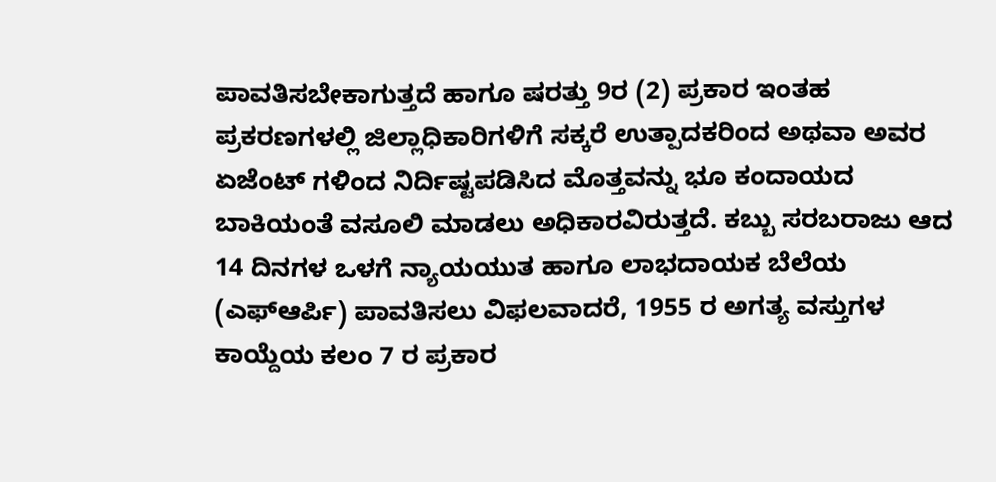ಪಾವತಿಸಬೇಕಾಗುತ್ತದೆ ಹಾಗೂ ಷರತ್ತು 9ರ (2) ಪ್ರಕಾರ ಇಂತಹ ಪ್ರಕರಣಗಳಲ್ಲಿ ಜಿಲ್ಲಾಧಿಕಾರಿಗಳಿಗೆ ಸಕ್ಕರೆ ಉತ್ಪಾದಕರಿಂದ ಅಥವಾ ಅವರ ಏಜೆಂಟ್ ಗಳಿಂದ ನಿರ್ದಿಷ್ಟಪಡಿಸಿದ ಮೊತ್ತವನ್ನು ಭೂ ಕಂದಾಯದ ಬಾಕಿಯಂತೆ ವಸೂಲಿ ಮಾಡಲು ಅಧಿಕಾರವಿರುತ್ತದೆ. ಕಬ್ಬು ಸರಬರಾಜು ಆದ 14 ದಿನಗಳ ಒಳಗೆ ನ್ಯಾಯಯುತ ಹಾಗೂ ಲಾಭದಾಯಕ ಬೆಲೆಯ (ಎಫ್ಆರ್ಪಿ) ಪಾವತಿಸಲು ವಿಫಲವಾದರೆ, 1955 ರ ಅಗತ್ಯ ವಸ್ತುಗಳ ಕಾಯ್ದೆಯ ಕಲಂ 7 ರ ಪ್ರಕಾರ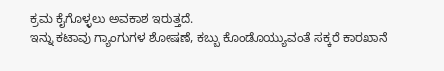ಕ್ರಮ ಕೈಗೊಳ್ಳಲು ಅವಕಾಶ ಇರುತ್ತದೆ.
ಇನ್ನು ಕಟಾವು ಗ್ಯಾಂಗುಗಳ ಶೋಷಣೆ, ಕಬ್ಬು ಕೊಂಡೊಯ್ಯುವಂತೆ ಸಕ್ಕರೆ ಕಾರಖಾನೆ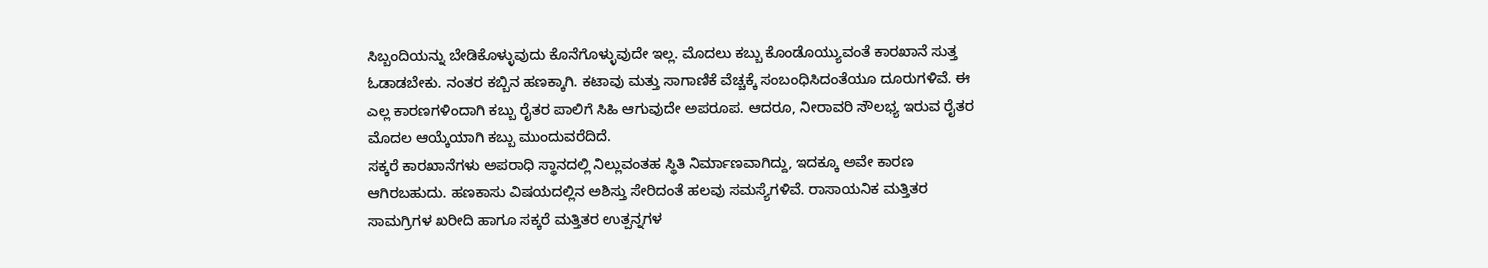ಸಿಬ್ಬಂದಿಯನ್ನು ಬೇಡಿಕೊಳ್ಳುವುದು ಕೊನೆಗೊಳ್ಳುವುದೇ ಇಲ್ಲ. ಮೊದಲು ಕಬ್ಬು ಕೊಂಡೊಯ್ಯುವಂತೆ ಕಾರಖಾನೆ ಸುತ್ತ ಓಡಾಡಬೇಕು. ನಂತರ ಕಬ್ಬಿನ ಹಣಕ್ಕಾಗಿ. ಕಟಾವು ಮತ್ತು ಸಾಗಾಣಿಕೆ ವೆಚ್ಚಕ್ಕೆ ಸಂಬಂಧಿಸಿದಂತೆಯೂ ದೂರುಗಳಿವೆ. ಈ ಎಲ್ಲ ಕಾರಣಗಳಿಂದಾಗಿ ಕಬ್ಬು ರೈತರ ಪಾಲಿಗೆ ಸಿಹಿ ಆಗುವುದೇ ಅಪರೂಪ. ಆದರೂ, ನೀರಾವರಿ ಸೌಲಭ್ಯ ಇರುವ ರೈತರ ಮೊದಲ ಆಯ್ಕೆಯಾಗಿ ಕಬ್ಬು ಮುಂದುವರೆದಿದೆ.
ಸಕ್ಕರೆ ಕಾರಖಾನೆಗಳು ಅಪರಾಧಿ ಸ್ಥಾನದಲ್ಲಿ ನಿಲ್ಲುವಂತಹ ಸ್ಥಿತಿ ನಿರ್ಮಾಣವಾಗಿದ್ದು, ಇದಕ್ಕೂ ಅವೇ ಕಾರಣ ಆಗಿರಬಹುದು. ಹಣಕಾಸು ವಿಷಯದಲ್ಲಿನ ಅಶಿಸ್ತು ಸೇರಿದಂತೆ ಹಲವು ಸಮಸ್ಯೆಗಳಿವೆ. ರಾಸಾಯನಿಕ ಮತ್ತಿತರ ಸಾಮಗ್ರಿಗಳ ಖರೀದಿ ಹಾಗೂ ಸಕ್ಕರೆ ಮತ್ತಿತರ ಉತ್ಪನ್ನಗಳ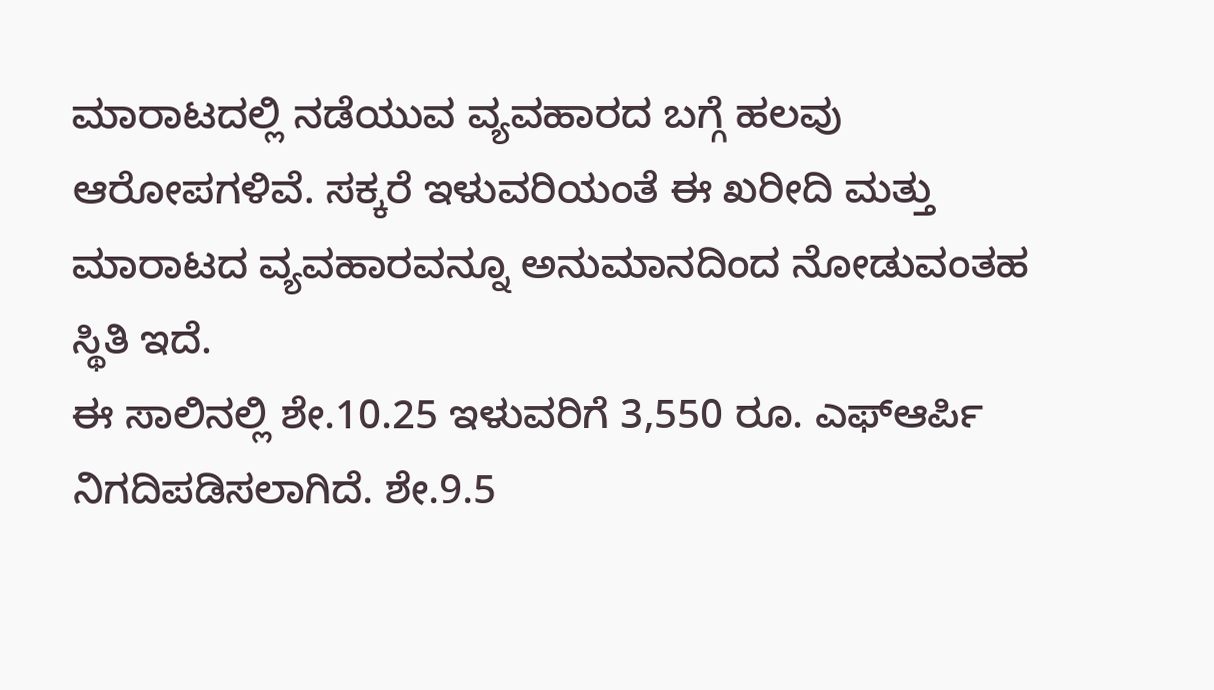ಮಾರಾಟದಲ್ಲಿ ನಡೆಯುವ ವ್ಯವಹಾರದ ಬಗ್ಗೆ ಹಲವು ಆರೋಪಗಳಿವೆ. ಸಕ್ಕರೆ ಇಳುವರಿಯಂತೆ ಈ ಖರೀದಿ ಮತ್ತು ಮಾರಾಟದ ವ್ಯವಹಾರವನ್ನೂ ಅನುಮಾನದಿಂದ ನೋಡುವಂತಹ ಸ್ಥಿತಿ ಇದೆ.
ಈ ಸಾಲಿನಲ್ಲಿ ಶೇ.10.25 ಇಳುವರಿಗೆ 3,550 ರೂ. ಎಫ್ಆರ್ಪಿ ನಿಗದಿಪಡಿಸಲಾಗಿದೆ. ಶೇ.9.5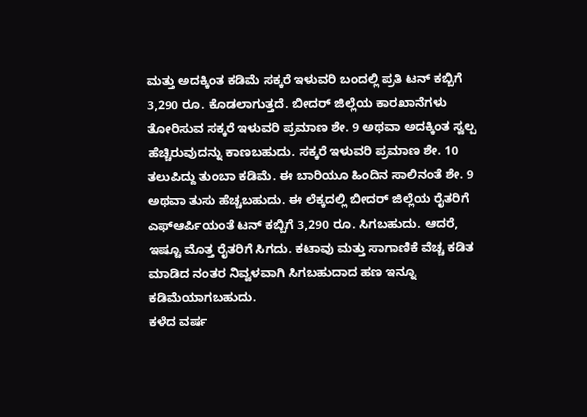ಮತ್ತು ಅದಕ್ಕಿಂತ ಕಡಿಮೆ ಸಕ್ಕರೆ ಇಳುವರಿ ಬಂದಲ್ಲಿ ಪ್ರತಿ ಟನ್ ಕಬ್ಬಿಗೆ 3,290 ರೂ. ಕೊಡಲಾಗುತ್ತದೆ. ಬೀದರ್ ಜಿಲ್ಲೆಯ ಕಾರಖಾನೆಗಳು ತೋರಿಸುವ ಸಕ್ಕರೆ ಇಳುವರಿ ಪ್ರಮಾಣ ಶೇ. 9 ಅಥವಾ ಅದಕ್ಕಿಂತ ಸ್ವಲ್ಪ ಹೆಚ್ಚಿರುವುದನ್ನು ಕಾಣಬಹುದು. ಸಕ್ಕರೆ ಇಳುವರಿ ಪ್ರಮಾಣ ಶೇ. 10 ತಲುಪಿದ್ದು ತುಂಬಾ ಕಡಿಮೆ. ಈ ಬಾರಿಯೂ ಹಿಂದಿನ ಸಾಲಿನಂತೆ ಶೇ. 9 ಅಥವಾ ತುಸು ಹೆಚ್ಚಬಹುದು. ಈ ಲೆಕ್ಕದಲ್ಲಿ ಬೀದರ್ ಜಿಲ್ಲೆಯ ರೈತರಿಗೆ ಎಫ್ಆರ್ಪಿಯಂತೆ ಟನ್ ಕಬ್ಬಿಗೆ 3,290 ರೂ. ಸಿಗಬಹುದು. ಆದರೆ, ಇಷ್ಟೂ ಮೊತ್ತ ರೈತರಿಗೆ ಸಿಗದು. ಕಟಾವು ಮತ್ತು ಸಾಗಾಣಿಕೆ ವೆಚ್ಚ ಕಡಿತ ಮಾಡಿದ ನಂತರ ನಿವ್ವಳವಾಗಿ ಸಿಗಬಹುದಾದ ಹಣ ಇನ್ನೂ ಕಡಿಮೆಯಾಗಬಹುದು.
ಕಳೆದ ವರ್ಷ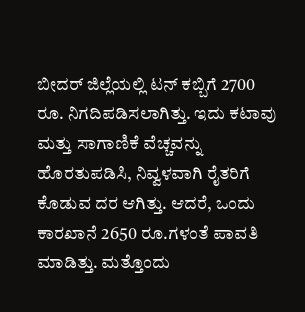ಬೀದರ್ ಜಿಲ್ಲೆಯಲ್ಲಿ ಟನ್ ಕಬ್ಬಿಗೆ 2700 ರೂ. ನಿಗದಿಪಡಿಸಲಾಗಿತ್ತು. ಇದು ಕಟಾವು ಮತ್ತು ಸಾಗಾಣಿಕೆ ವೆಚ್ಚವನ್ನು ಹೊರತುಪಡಿಸಿ, ನಿವ್ವಳವಾಗಿ ರೈತರಿಗೆ ಕೊಡುವ ದರ ಆಗಿತ್ತು. ಆದರೆ, ಒಂದು ಕಾರಖಾನೆ 2650 ರೂ.ಗಳಂತೆ ಪಾವತಿ ಮಾಡಿತ್ತು. ಮತ್ತೊಂದು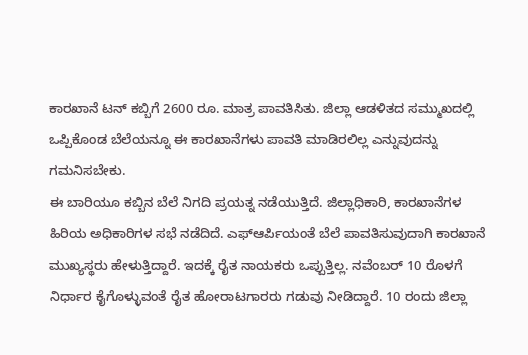ಕಾರಖಾನೆ ಟನ್ ಕಬ್ಬಿಗೆ 2600 ರೂ. ಮಾತ್ರ ಪಾವತಿಸಿತು. ಜಿಲ್ಲಾ ಆಡಳಿತದ ಸಮ್ಮುಖದಲ್ಲಿ ಒಪ್ಪಿಕೊಂಡ ಬೆಲೆಯನ್ನೂ ಈ ಕಾರಖಾನೆಗಳು ಪಾವತಿ ಮಾಡಿರಲಿಲ್ಲ ಎನ್ನುವುದನ್ನು ಗಮನಿಸಬೇಕು.
ಈ ಬಾರಿಯೂ ಕಬ್ಬಿನ ಬೆಲೆ ನಿಗದಿ ಪ್ರಯತ್ನ ನಡೆಯುತ್ತಿದೆ. ಜಿಲ್ಲಾಧಿಕಾರಿ, ಕಾರಖಾನೆಗಳ ಹಿರಿಯ ಅಧಿಕಾರಿಗಳ ಸಭೆ ನಡೆದಿದೆ. ಎಫ್ಆರ್ಪಿಯಂತೆ ಬೆಲೆ ಪಾವತಿಸುವುದಾಗಿ ಕಾರಖಾನೆ ಮುಖ್ಯಸ್ಥರು ಹೇಳುತ್ತಿದ್ದಾರೆ. ಇದಕ್ಕೆ ರೈತ ನಾಯಕರು ಒಪ್ಪುತ್ತಿಲ್ಲ. ನವೆಂಬರ್ 10 ರೊಳಗೆ ನಿರ್ಧಾರ ಕೈಗೊಳ್ಳುವಂತೆ ರೈತ ಹೋರಾಟಗಾರರು ಗಡುವು ನೀಡಿದ್ದಾರೆ. 10 ರಂದು ಜಿಲ್ಲಾ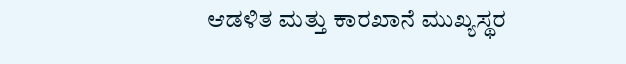ಆಡಳಿತ ಮತ್ತು ಕಾರಖಾನೆ ಮುಖ್ಯಸ್ಥರ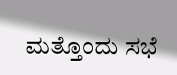ಮತ್ತೊಂದು ಸಭೆ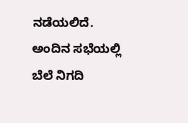ನಡೆಯಲಿದೆ. ಅಂದಿನ ಸಭೆಯಲ್ಲಿ ಬೆಲೆ ನಿಗದಿ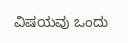ವಿಷಯವು ಒಂದು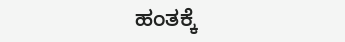ಹಂತಕ್ಕೆ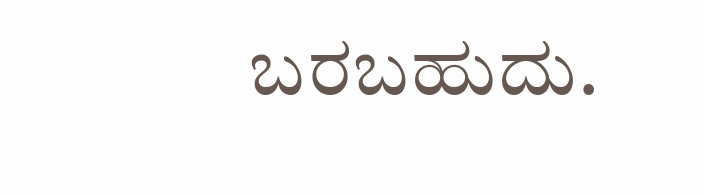ಬರಬಹುದು.